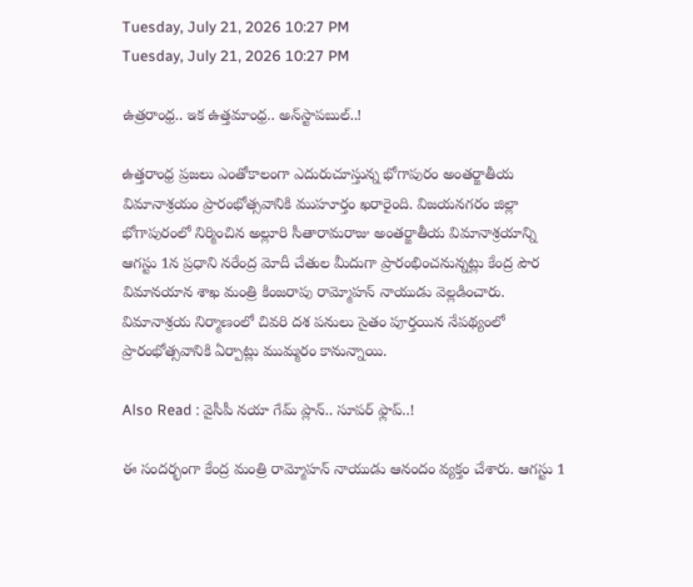Tuesday, July 21, 2026 10:27 PM
Tuesday, July 21, 2026 10:27 PM

ఉత్రరాంధ్ర.. ఇక ఉత్తమాంధ్ర.. అన్‌స్టాపబుల్..!

ఉత్తరాంధ్ర ప్రజలు ఎంతోకాలంగా ఎదురుచూస్తున్న భోగాపురం అంతర్జాతీయ విమానాశ్రయం ప్రారంభోత్సవానికి ముహూర్తం ఖరారైంది. విజయనగరం జిల్లా భోగాపురంలో నిర్మించిన అల్లూరి సీతారామరాజు అంతర్జాతీయ విమానాశ్రయాన్ని ఆగస్టు 1న ప్రధాని నరేంద్ర మోదీ చేతుల మీదుగా ప్రారంభించనున్నట్లు కేంద్ర పౌర విమానయాన శాఖ మంత్రి కింజరాపు రామ్మోహన్ నాయుడు వెల్లడించారు. విమానాశ్రయ నిర్మాణంలో చివరి దశ పనులు సైతం పూర్తయిన నేపథ్యంలో ప్రారంభోత్సవానికి ఏర్పాట్లు ముమ్మరం కానున్నాయి.

Also Read : వైసీపీ నయా గేమ్ ప్లాన్.. సూపర్ ఫ్లాప్..!

ఈ సందర్భంగా కేంద్ర మంత్రి రామ్మోహన్ నాయుడు ఆనందం వ్యక్తం చేశారు. ఆగస్టు 1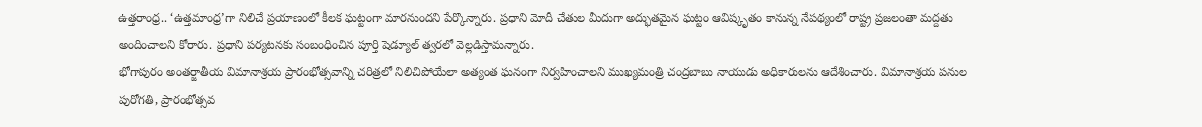ఉత్తరాంధ్ర.. ‘ఉత్తమాంధ్ర’గా నిలిచే ప్రయాణంలో కీలక ఘట్టంగా మారనుందని పేర్కొన్నారు. ప్రధాని మోదీ చేతుల మీదుగా అద్భుతమైన ఘట్టం ఆవిష్కృతం కానున్న నేపథ్యంలో రాష్ట్ర ప్రజలంతా మద్దతు అందించాలని కోరారు. ప్రధాని పర్యటనకు సంబంధించిన పూర్తి షెడ్యూల్‌ త్వరలో వెల్లడిస్తామన్నారు.
భోగాపురం అంతర్జాతీయ విమానాశ్రయ ప్రారంభోత్సవాన్ని చరిత్రలో నిలిచిపోయేలా అత్యంత ఘనంగా నిర్వహించాలని ముఖ్యమంత్రి చంద్రబాబు నాయుడు అధికారులను ఆదేశించారు. విమానాశ్రయ పనుల పురోగతి, ప్రారంభోత్సవ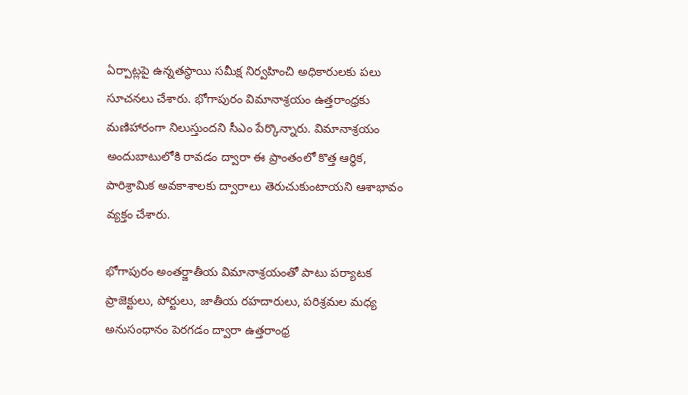ఏర్పాట్లపై ఉన్నతస్థాయి సమీక్ష నిర్వహించి అధికారులకు పలు సూచనలు చేశారు. భోగాపురం విమానాశ్రయం ఉత్తరాంధ్రకు మణిహారంగా నిలుస్తుందని సీఎం పేర్కొన్నారు. విమానాశ్రయం అందుబాటులోకి రావడం ద్వారా ఈ ప్రాంతంలో కొత్త ఆర్థిక, పారిశ్రామిక అవకాశాలకు ద్వారాలు తెరుచుకుంటాయని ఆశాభావం వ్యక్తం చేశారు.

భోగాపురం అంతర్జాతీయ విమానాశ్రయంతో పాటు పర్యాటక ప్రాజెక్టులు, పోర్టులు, జాతీయ రహదారులు, పరిశ్రమల మధ్య అనుసంధానం పెరగడం ద్వారా ఉత్తరాంధ్ర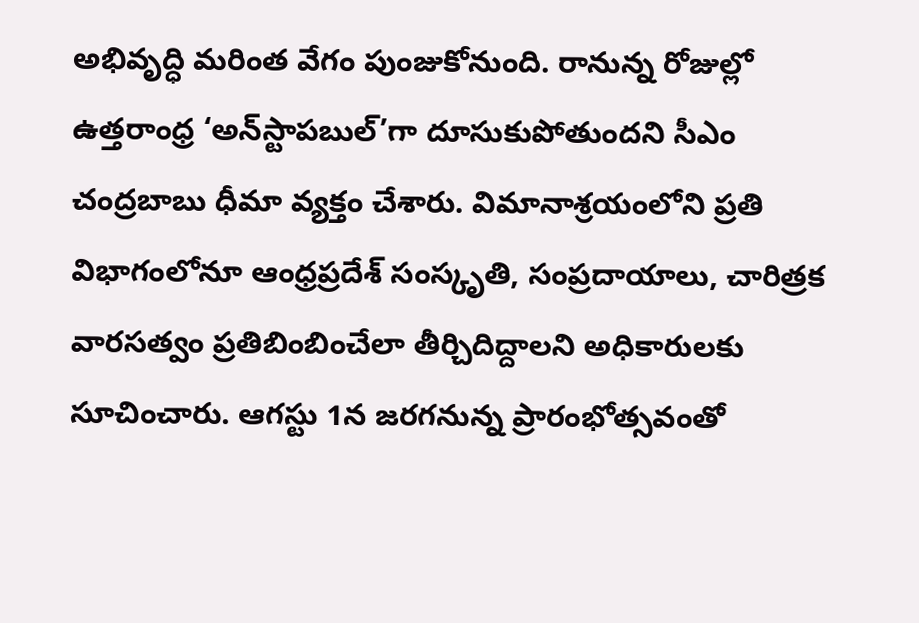అభివృద్ధి మరింత వేగం పుంజుకోనుంది. రానున్న రోజుల్లో ఉత్తరాంధ్ర ‘అన్‌స్టాపబుల్’గా దూసుకుపోతుందని సీఎం చంద్రబాబు ధీమా వ్యక్తం చేశారు. విమానాశ్రయంలోని ప్రతి విభాగంలోనూ ఆంధ్రప్రదేశ్ సంస్కృతి, సంప్రదాయాలు, చారిత్రక వారసత్వం ప్రతిబింబించేలా తీర్చిదిద్దాలని అధికారులకు సూచించారు. ఆగస్టు 1న జరగనున్న ప్రారంభోత్సవంతో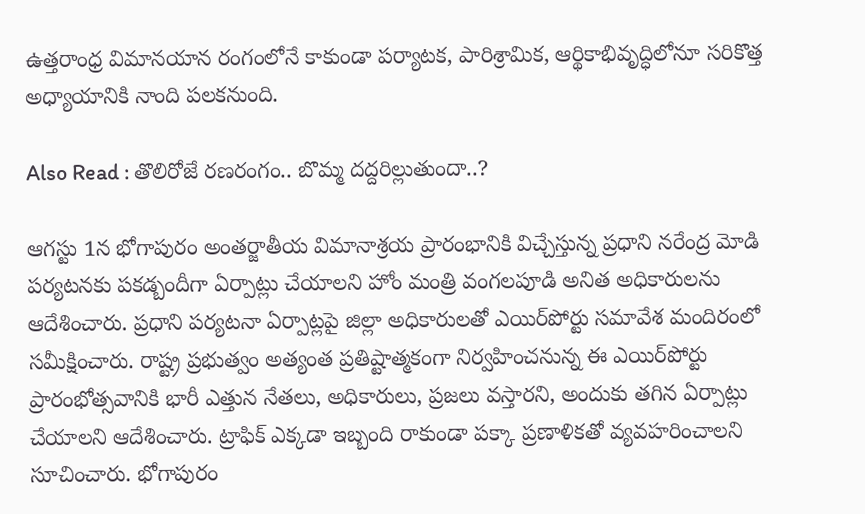ఉత్తరాంధ్ర విమానయాన రంగంలోనే కాకుండా పర్యాటక, పారిశ్రామిక, ఆర్థికాభివృద్ధిలోనూ సరికొత్త అధ్యాయానికి నాంది పలకనుంది.

Also Read : తొలిరోజే రణరంగం.. బొమ్మ దద్దరిల్లుతుందా..?

ఆగస్టు 1న భోగాపురం అంతర్జాతీయ విమానాశ్రయ ప్రారంభానికి విచ్చేస్తున్న ప్రధాని నరేంద్ర మోడి పర్యటనకు పకడ్బందీగా ఏర్పాట్లు చేయాలని హోం మంత్రి వంగలపూడి అనిత అధికారులను ఆదేశించారు. ప్రధాని పర్యటనా ఏర్పాట్లపై జిల్లా అధికారులతో ఎయిర్‌పోర్టు సమావేశ మందిరంలో సమీక్షించారు. రాష్ట్ర ప్రభుత్వం అత్యంత ప్రతిష్టాత్మకంగా నిర్వహించనున్న ఈ ఎయిర్‌పోర్టు ప్రారంభోత్సవానికి భారీ ఎత్తున నేతలు, అధికారులు, ప్రజలు వస్తారని, అందుకు తగిన ఏర్పాట్లు చేయాలని ఆదేశించారు. ట్రాఫిక్‌ ఎక్కడా ఇబ్బంది రాకుండా పక్కా ప్రణాళికతో వ్యవహరించాలని సూచించారు. భోగాపురం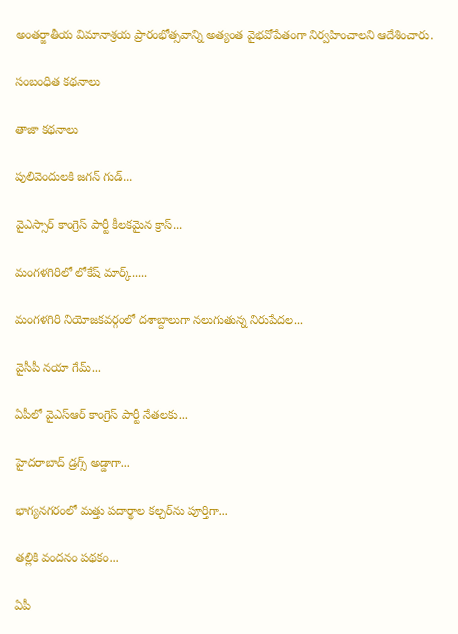అంతర్జాతీయ విమానాశ్రయ ప్రారంభోత్సవాన్ని అత్యంత వైభవోపేతంగా నిర్వహించాలని ఆదేశించారు.

సంబంధిత కథనాలు

తాజా కథనాలు

పులివెందులకి జగన్‌ గుడ్‌...

వైఎస్సార్ కాంగ్రెస్ పార్టీ కీలకమైన క్రాస్‌...

మంగళగిరిలో లోకేష్ మార్క్.....

మంగళగిరి నియోజకవర్గంలో దశాబ్దాలుగా నలుగుతున్న నిరుపేదల...

వైసీపీ నయా గేమ్...

ఏపీలో వైఎస్ఆర్ కాంగ్రెస్ పార్టీ నేతలకు...

హైదరాబాద్ డ్రగ్స్ అడ్డాగా...

భాగ్యనగరంలో మత్తు పదార్థాల కల్చర్‌ను పూర్తిగా...

తల్లికి వందనం పథకం...

ఏపీ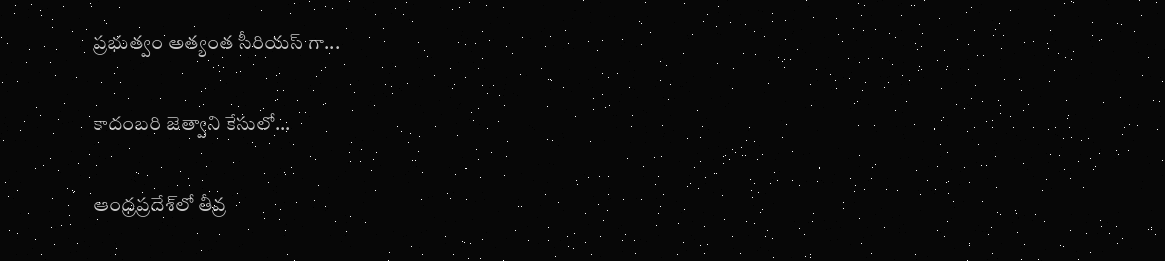ప్రభుత్వం అత్యంత సీరియస్ గా...

కాదంబరి జెత్వాని కేసులో...

ఆంధ్రప్రదేశ్‌లో తీవ్ర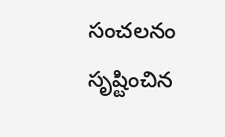సంచలనం సృష్టించిన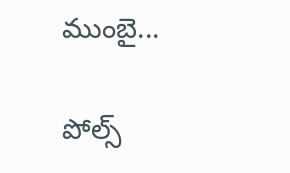ముంబై...

పోల్స్